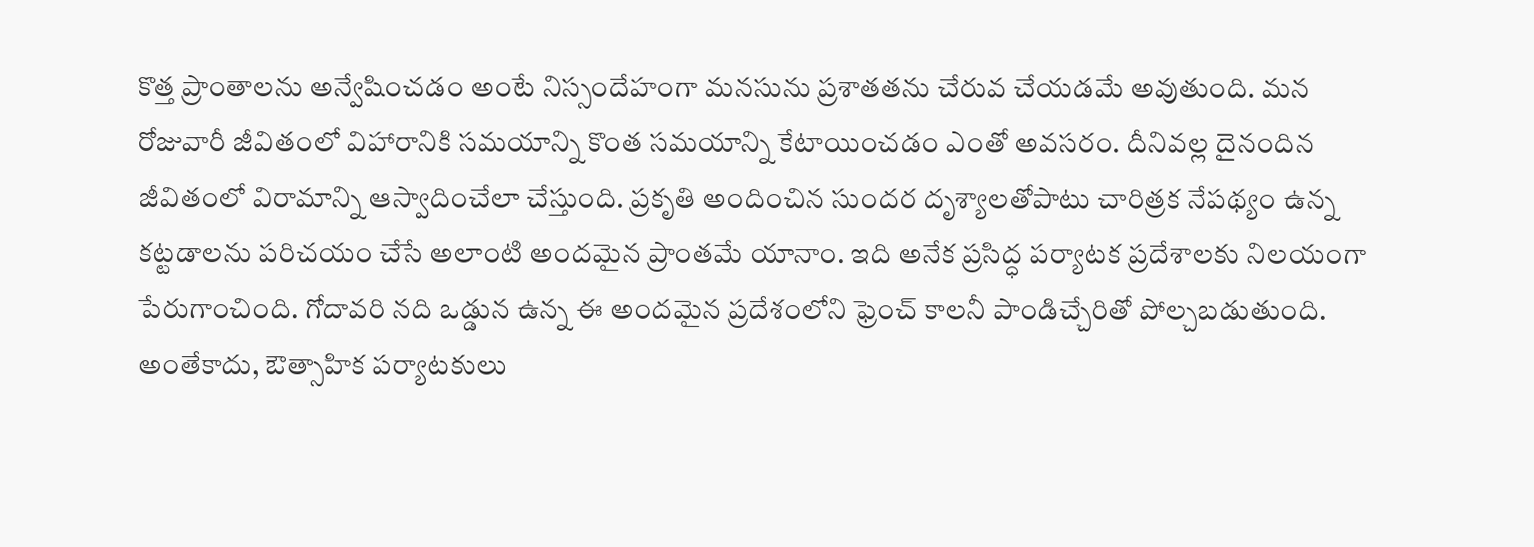కొత్త ప్రాంతాలను అన్వేషించడం అంటే నిస్సందేహంగా మనసును ప్రశాతతను చేరువ చేయడమే అవుతుంది. మన రోజువారీ జీవితంలో విహారానికి సమయాన్ని కొంత సమయాన్ని కేటాయించడం ఎంతో అవసరం. దీనివల్ల దైనందిన జీవితంలో విరామాన్ని ఆస్వాదించేలా చేస్తుంది. ప్రకృతి అందించిన సుందర దృశ్యాలతోపాటు చారిత్రక నేపథ్యం ఉన్న కట్టడాలను పరిచయం చేసే అలాంటి అందమైన ప్రాంతమే యానాం. ఇది అనేక ప్రసిద్ధ పర్యాటక ప్రదేశాలకు నిలయంగా పేరుగాంచింది. గోదావరి నది ఒడ్డున ఉన్న ఈ అందమైన ప్రదేశంలోని ఫ్రెంచ్ కాలనీ పాండిచ్చేరితో పోల్చబడుతుంది. అంతేకాదు, ఔత్సాహిక పర్యాటకులు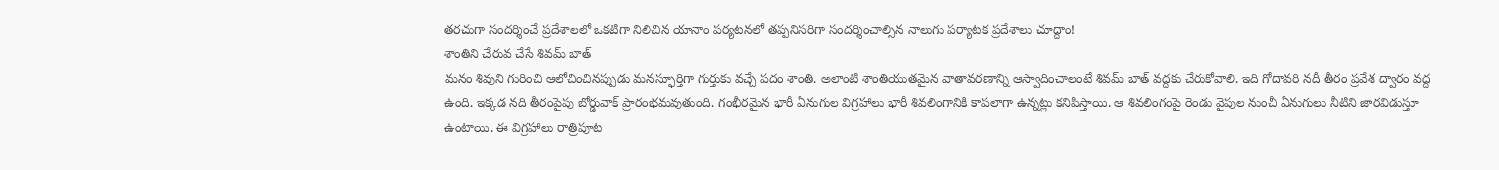తరచుగా సందర్శించే ప్రదేశాలలో ఒకటిగా నిలిచిన యానాం పర్యటనలో తప్పనిసరిగా సందర్శించాల్సిన నాలుగు పర్యాటక ప్రదేశాలు చూద్దాం!
శాంతిని చేరువ చేసే శివమ్ బాత్
మనం శివుని గురించి ఆలోచించినప్పుడు మనస్ఫూర్తిగా గుర్తుకు వచ్చే పదం శాంతి. అలాంటి శాంతియుతమైన వాతావరణాన్ని ఆస్వాదించాలంటే శివమ్ బాత్ వద్దకు చేరుకోవాలి. ఇది గోదావరి నదీ తీరం ప్రవేశ ద్వారం వద్ద ఉంది. ఇక్కడ నది తీరంపైపు బోర్డువాక్ ప్రారంభమవుతుంది. గంభీరమైన భారీ ఏనుగుల విగ్రహాలు భారీ శివలింగానికి కాపలాగా ఉన్నట్లు కనిపిస్తాయి. ఆ శివలింగంపై రెండు వైపుల నుంచీ ఏనుగులు నీటిని జారవిడుస్తూ ఉంటాయి. ఈ విగ్రహాలు రాత్రిపూట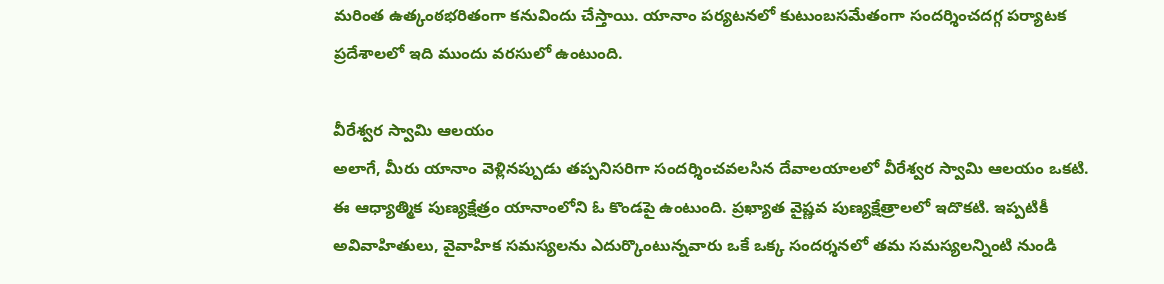మరింత ఉత్కంఠభరితంగా కనువిందు చేస్తాయి. యానాం పర్యటనలో కుటుంబసమేతంగా సందర్శించదగ్గ పర్యాటక ప్రదేశాలలో ఇది ముందు వరసులో ఉంటుంది.

వీరేశ్వర స్వామి ఆలయం
అలాగే, మీరు యానాం వెళ్లినప్పుడు తప్పనిసరిగా సందర్శించవలసిన దేవాలయాలలో వీరేశ్వర స్వామి ఆలయం ఒకటి. ఈ ఆధ్యాత్మిక పుణ్యక్షేత్రం యానాంలోని ఓ కొండపై ఉంటుంది. ప్రఖ్యాత వైష్ణవ పుణ్యక్షేత్రాలలో ఇదొకటి. ఇప్పటికీ అవివాహితులు, వైవాహిక సమస్యలను ఎదుర్కొంటున్నవారు ఒకే ఒక్క సందర్శనలో తమ సమస్యలన్నింటి నుండి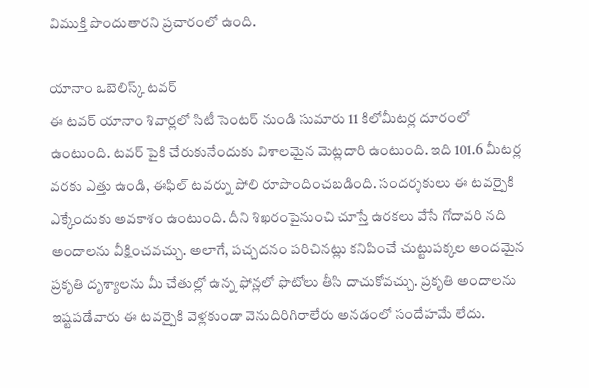విముక్తి పొందుతారని ప్రచారంలో ఉంది.

యానాం ఒబెలిస్క్ టవర్
ఈ టవర్ యానాం శివార్లలో సిటీ సెంటర్ నుండి సుమారు 11 కిలోమీటర్ల దూరంలో ఉంటుంది. టవర్ పైకి చేరుకునేందుకు విశాలమైన మెట్లదారి ఉంటుంది. ఇది 101.6 మీటర్ల వరకు ఎత్తు ఉండి, ఈఫిల్ టవర్ను పోలి రూపొందించబడింది. సందర్శకులు ఈ టవర్పైకి ఎక్కేందుకు అవకాశం ఉంటుంది. దీని శిఖరంపైనుంచి చూస్తే ఉరకలు వేసే గోదావరి నది అందాలను వీక్షించవచ్చు. అలాగే, పచ్చదనం పరిచినట్లు కనిపించే చుట్టుపక్కల అందమైన ప్రకృతి దృశ్యాలను మీ చేతుల్లో ఉన్న ఫోన్లలో ఫొటోలు తీసి దాచుకోవచ్చు. ప్రకృతి అందాలను ఇష్టపడేవారు ఈ టవర్పైకి వెళ్లకుండా వెనుదిరిగిరాలేరు అనడంలో సందేహమే లేదు.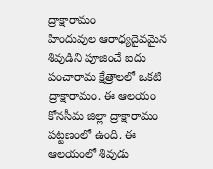ద్రాక్షారామం
హిందువుల ఆరాధ్యదైవమైన శివుడిని పూజించే ఐదు పంచారామ క్షేత్రాలలో ఒకటి ద్రాక్షారామం. ఈ ఆలయం కోనసీమ జిల్లా ద్రాక్షారామం పట్టణంలో ఉంది. ఈ ఆలయంలో శివుడు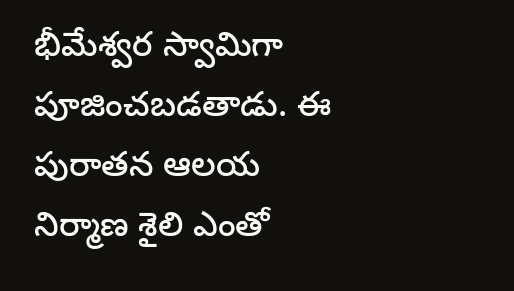భీమేశ్వర స్వామిగా పూజించబడతాడు. ఈ పురాతన ఆలయ నిర్మాణ శైలి ఎంతో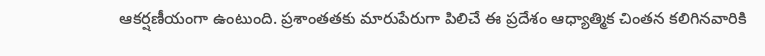ఆకర్షణీయంగా ఉంటుంది. ప్రశాంతతకు మారుపేరుగా పిలిచే ఈ ప్రదేశం ఆధ్యాత్మిక చింతన కలిగినవారికి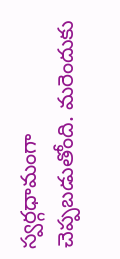స్వర్గధామంగా చెప్పబడుతోంది. మరెందుకు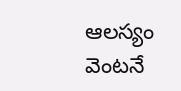ఆలస్యం వెంటనే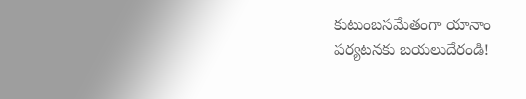కుటుంబసమేతంగా యానాం పర్యటనకు బయలుదేరండి!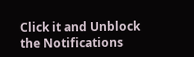Click it and Unblock the Notifications